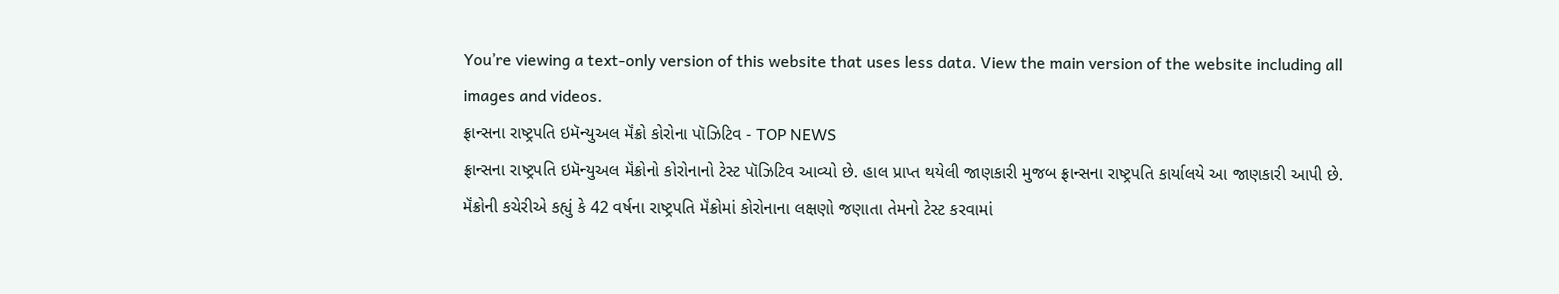You’re viewing a text-only version of this website that uses less data. View the main version of the website including all images and videos.
ફ્રાન્સના રાષ્ટ્રપતિ ઇમૅન્યુઅલ મૅંક્રો કોરોના પૉઝિટિવ - TOP NEWS
ફ્રાન્સના રાષ્ટ્રપતિ ઇમૅન્યુઅલ મૅંક્રોનો કોરોનાનો ટેસ્ટ પૉઝિટિવ આવ્યો છે. હાલ પ્રાપ્ત થયેલી જાણકારી મુજબ ફ્રાન્સના રાષ્ટ્રપતિ કાર્યાલયે આ જાણકારી આપી છે.
મૅંક્રોની કચેરીએ કહ્યું કે 42 વર્ષના રાષ્ટ્રપતિ મૅંક્રોમાં કોરોનાના લક્ષણો જણાતા તેમનો ટેસ્ટ કરવામાં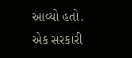આવ્યો હતો.
એક સરકારી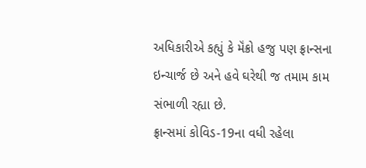અધિકારીએ કહ્યું કે મૅંક્રો હજુ પણ ફ્રાન્સના ઇન્ચાર્જ છે અને હવે ઘરેથી જ તમામ કામ સંભાળી રહ્યા છે.
ફ્રાન્સમાં કોવિડ-19ના વધી રહેલા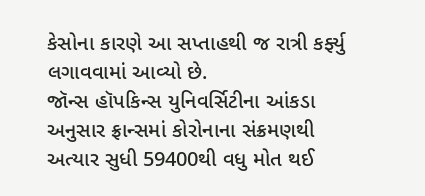કેસોના કારણે આ સપ્તાહથી જ રાત્રી કર્ફ્યુ લગાવવામાં આવ્યો છે.
જૉન્સ હૉપકિન્સ યુનિવર્સિટીના આંકડા અનુસાર ફ્રાન્સમાં કોરોનાના સંક્રમણથી અત્યાર સુધી 59400થી વધુ મોત થઈ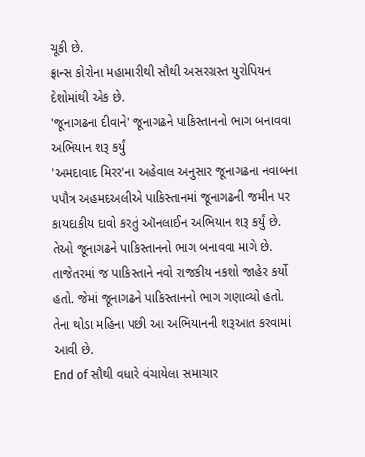ચૂકી છે.
ફ્રાન્સ કોરોના મહામારીથી સૌથી અસરગ્રસ્ત યુરોપિયન દેશોમાંથી એક છે.
'જૂનાગઢના દીવાને' જૂનાગઢને પાકિસ્તાનનો ભાગ બનાવવા અભિયાન શરૂ કર્યું
'અમદાવાદ મિરર'ના અહેવાલ અનુસાર જૂનાગઢના નવાબના પપૌત્ર અહમદઅલીએ પાકિસ્તાનમાં જૂનાગઢની જમીન પર કાયદાકીય દાવો કરતું ઑનલાઈન અભિયાન શરૂ કર્યું છે. તેઓ જૂનાગઢને પાકિસ્તાનનો ભાગ બનાવવા માગે છે.
તાજેતરમાં જ પાકિસ્તાને નવો રાજકીય નકશો જાહેર કર્યો હતો. જેમાં જૂનાગઢને પાકિસ્તાનનો ભાગ ગણાવ્યો હતો. તેના થોડા મહિના પછી આ અભિયાનની શરૂઆત કરવામાં આવી છે.
End of સૌથી વધારે વંચાયેલા સમાચાર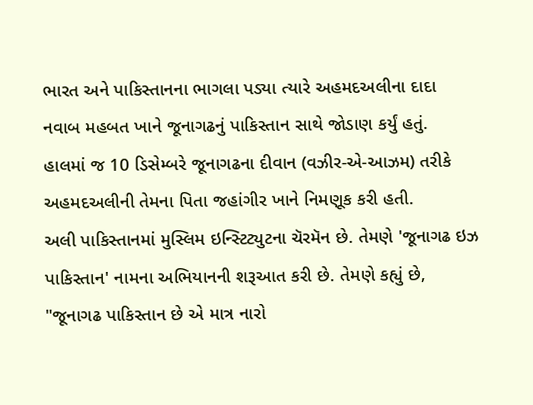ભારત અને પાકિસ્તાનના ભાગલા પડ્યા ત્યારે અહમદઅલીના દાદા નવાબ મહબત ખાને જૂનાગઢનું પાકિસ્તાન સાથે જોડાણ કર્યું હતું.
હાલમાં જ 10 ડિસેમ્બરે જૂનાગઢના દીવાન (વઝીર-એ-આઝમ) તરીકે અહમદઅલીની તેમના પિતા જહાંગીર ખાને નિમણૂક કરી હતી.
અલી પાકિસ્તાનમાં મુસ્લિમ ઇન્સ્ટિટ્યુટના ચૅરમૅન છે. તેમણે 'જૂનાગઢ ઇઝ પાકિસ્તાન' નામના અભિયાનની શરૂઆત કરી છે. તેમણે કહ્યું છે, "જૂનાગઢ પાકિસ્તાન છે એ માત્ર નારો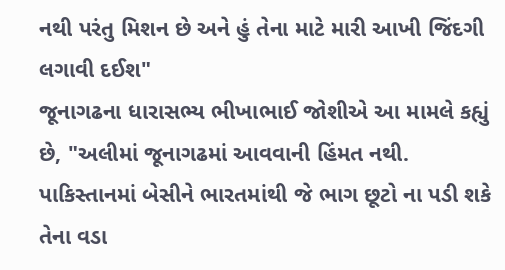નથી પરંતુ મિશન છે અને હું તેના માટે મારી આખી જિંદગી લગાવી દઈશ"
જૂનાગઢના ધારાસભ્ય ભીખાભાઈ જોશીએ આ મામલે કહ્યું છે, "અલીમાં જૂનાગઢમાં આવવાની હિંમત નથી. પાકિસ્તાનમાં બેસીને ભારતમાંથી જે ભાગ છૂટો ના પડી શકે તેના વડા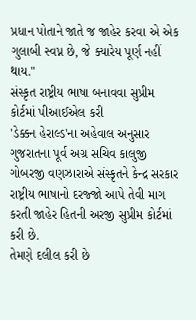પ્રધાન પોતાને જાતે જ જાહેર કરવા એ એક ગુલાબી સ્વપ્ન છે, જે ક્યારેય પૂર્ણ નહીં થાય."
સંસ્કૃત રાષ્ટ્રીય ભાષા બનાવવા સુપ્રીમ કોર્ટમાં પીઆઈએલ કરી
'ડેક્કન હેરાલ્ડ'ના અહેવાલ અનુસાર ગુજરાતના પૂર્વ અગ્ર સચિવ કાલુજી ગોબરજી વણઝારાએ સંસ્કૃતને કેન્દ્ર સરકાર રાષ્ટ્રીય ભાષાનો દરજ્જો આપે તેવી માગ કરતી જાહેર હિતની અરજી સુપ્રીમ કોર્ટમાં કરી છે.
તેમણે દલીલ કરી છે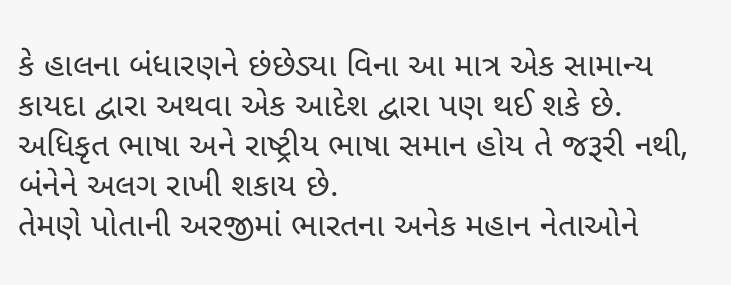કે હાલના બંધારણને છંછેડ્યા વિના આ માત્ર એક સામાન્ય કાયદા દ્વારા અથવા એક આદેશ દ્વારા પણ થઈ શકે છે. અધિકૃત ભાષા અને રાષ્ટ્રીય ભાષા સમાન હોય તે જરૂરી નથી, બંનેને અલગ રાખી શકાય છે.
તેમણે પોતાની અરજીમાં ભારતના અનેક મહાન નેતાઓને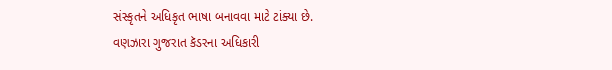સંસ્કૃતને અધિકૃત ભાષા બનાવવા માટે ટાંક્યા છે.
વણઝારા ગુજરાત કૅડરના અધિકારી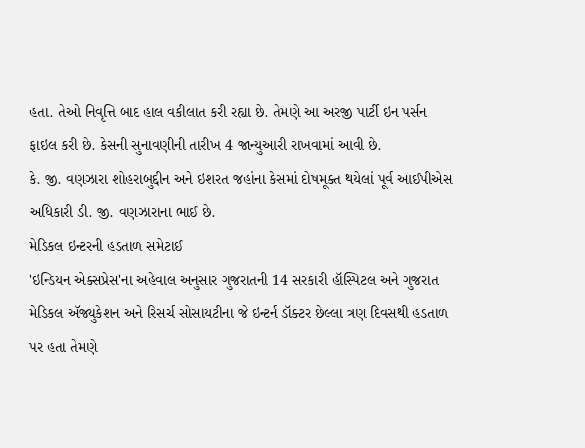હતા. તેઓ નિવૃત્તિ બાદ હાલ વકીલાત કરી રહ્યા છે. તેમણે આ અરજી પાર્ટી ઇન પર્સન ફાઇલ કરી છે. કેસની સુનાવણીની તારીખ 4 જાન્યુઆરી રાખવામાં આવી છે.
કે. જી. વણઝારા શોહરાબુદ્દીન અને ઇશરત જહાંના કેસમાં દોષમૂક્ત થયેલાં પૂર્વ આઈપીએસ અધિકારી ડી. જી. વણઝારાના ભાઈ છે.
મેડિકલ ઇન્ટરની હડતાળ સમેટાઈ
'ઇન્ડિયન એક્સપ્રેસ'ના અહેવાલ અનુસાર ગુજરાતની 14 સરકારી હૉસ્પિટલ અને ગુજરાત મેડિકલ ઍજ્યુકેશન અને રિસર્ચ સોસાયટીના જે ઇન્ટર્ન ડૉક્ટર છેલ્લા ત્રણ દિવસથી હડતાળ પર હતા તેમણે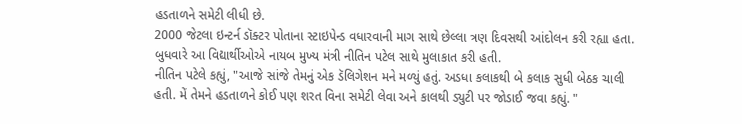હડતાળને સમેટી લીધી છે.
2000 જેટલા ઇન્ટર્ન ડૉક્ટર પોતાના સ્ટાઇપેન્ડ વધારવાની માગ સાથે છેલ્લા ત્રણ દિવસથી આંદોલન કરી રહ્યા હતા.
બુધવારે આ વિદ્યાર્થીઓએ નાયબ મુખ્ય મંત્રી નીતિન પટેલ સાથે મુલાકાત કરી હતી.
નીતિન પટેલે કહ્યું, "આજે સાંજે તેમનું એક ડૅલિગેશન મને મળ્યું હતું. અડધા કલાકથી બે કલાક સુધી બેઠક ચાલી હતી. મેં તેમને હડતાળને કોઈ પણ શરત વિના સમેટી લેવા અને કાલથી ડ્યુટી પર જોડાઈ જવા કહ્યું. "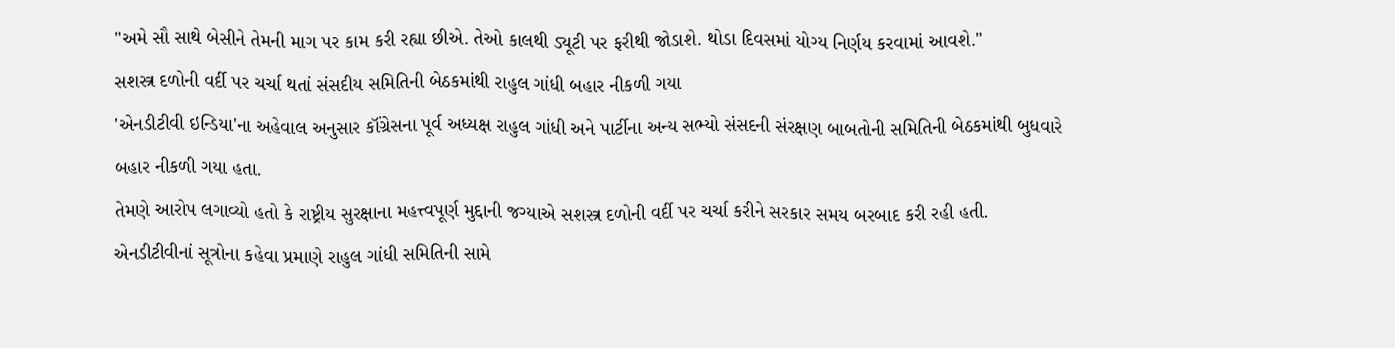"અમે સૌ સાથે બેસીને તેમની માગ પર કામ કરી રહ્યા છીએ. તેઓ કાલથી ડ્યૂટી પર ફરીથી જોડાશે. થોડા દિવસમાં યોગ્ય નિર્ણય કરવામાં આવશે."
સશસ્ત્ર દળોની વર્દી પર ચર્ચા થતાં સંસદીય સમિતિની બેઠકમાંથી રાહુલ ગાંધી બહાર નીકળી ગયા
'એનડીટીવી ઇન્ડિયા'ના અહેવાલ અનુસાર કૉંગ્રેસના પૂર્વ અધ્યક્ષ રાહુલ ગાંધી અને પાર્ટીના અન્ય સભ્યો સંસદની સંરક્ષણ બાબતોની સમિતિની બેઠકમાંથી બુધવારે બહાર નીકળી ગયા હતા.
તેમણે આરોપ લગાવ્યો હતો કે રાષ્ટ્રીય સુરક્ષાના મહત્ત્વપૂર્ણ મુદ્દાની જગ્યાએ સશસ્ત્ર દળોની વર્દી પર ચર્ચા કરીને સરકાર સમય બરબાદ કરી રહી હતી.
એનડીટીવીનાં સૂત્રોના કહેવા પ્રમાણે રાહુલ ગાંધી સમિતિની સામે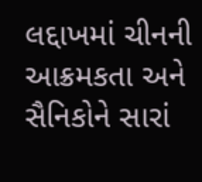લદ્દાખમાં ચીનની આક્રમકતા અને સૈનિકોને સારાં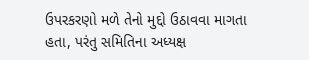ઉપરકરણો મળે તેનો મુદ્દો ઉઠાવવા માગતા હતા, પરંતુ સમિતિના અધ્યક્ષ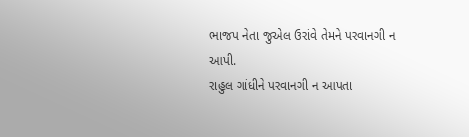ભાજપ નેતા જુએલ ઉરાંવે તેમને પરવાનગી ન આપી.
રાહુલ ગાંધીને પરવાનગી ન આપતા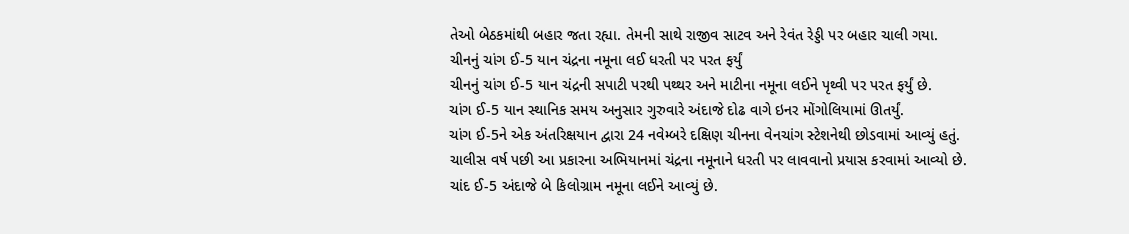તેઓ બેઠકમાંથી બહાર જતા રહ્યા. તેમની સાથે રાજીવ સાટવ અને રેવંત રેડ્ડી પર બહાર ચાલી ગયા.
ચીનનું ચાંગ ઈ-5 યાન ચંદ્રના નમૂના લઈ ધરતી પર પરત ફર્યું
ચીનનું ચાંગ ઈ-5 યાન ચંદ્રની સપાટી પરથી પથ્થર અને માટીના નમૂના લઈને પૃથ્વી પર પરત ફર્યું છે.
ચાંગ ઈ-5 યાન સ્થાનિક સમય અનુસાર ગુરુવારે અંદાજે દોઢ વાગે ઇનર મોંગોલિયામાં ઊતર્યું.
ચાંગ ઈ-5ને એક અંતરિક્ષયાન દ્વારા 24 નવેમ્બરે દક્ષિણ ચીનના વેનચાંગ સ્ટેશનેથી છોડવામાં આવ્યું હતું.
ચાલીસ વર્ષ પછી આ પ્રકારના અભિયાનમાં ચંદ્રના નમૂનાને ધરતી પર લાવવાનો પ્રયાસ કરવામાં આવ્યો છે.
ચાંદ ઈ-5 અંદાજે બે કિલોગ્રામ નમૂના લઈને આવ્યું છે.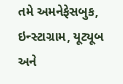તમે અમનેફેસબુક, ઇન્સ્ટાગ્રામ, યૂટ્યૂબ અને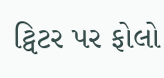ટ્વિટર પર ફોલો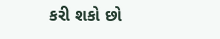કરી શકો છો